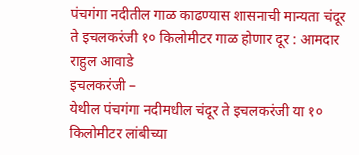पंचगंगा नदीतील गाळ काढण्यास शासनाची मान्यता चंदूर ते इचलकरंजी १० किलोमीटर गाळ होणार दूर : आमदार राहुल आवाडे
इचलकरंजी –
येथील पंचगंगा नदीमधील चंदूर ते इचलकरंजी या १० किलोमीटर लांबीच्या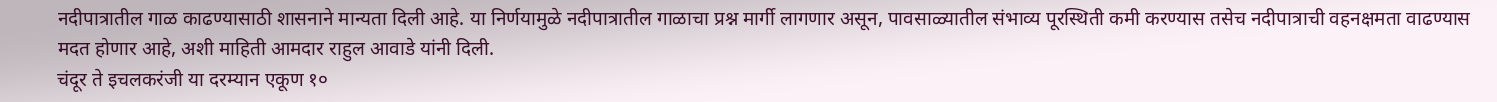नदीपात्रातील गाळ काढण्यासाठी शासनाने मान्यता दिली आहे. या निर्णयामुळे नदीपात्रातील गाळाचा प्रश्न मार्गी लागणार असून, पावसाळ्यातील संभाव्य पूरस्थिती कमी करण्यास तसेच नदीपात्राची वहनक्षमता वाढण्यास मदत होणार आहे, अशी माहिती आमदार राहुल आवाडे यांनी दिली.
चंदूर ते इचलकरंजी या दरम्यान एकूण १०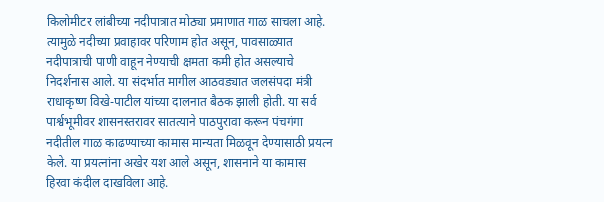किलोमीटर लांबीच्या नदीपात्रात मोठ्या प्रमाणात गाळ साचला आहे. त्यामुळे नदीच्या प्रवाहावर परिणाम होत असून, पावसाळ्यात नदीपात्राची पाणी वाहून नेण्याची क्षमता कमी होत असल्याचे निदर्शनास आले. या संदर्भात मागील आठवड्यात जलसंपदा मंत्री राधाकृष्ण विखे-पाटील यांच्या दालनात बैठक झाली होती. या सर्व पार्श्वभूमीवर शासनस्तरावर सातत्याने पाठपुरावा करून पंचगंगा नदीतील गाळ काढण्याच्या कामास मान्यता मिळवून देण्यासाठी प्रयत्न केले. या प्रयत्नांना अखेर यश आले असून, शासनाने या कामास हिरवा कंदील दाखविला आहे.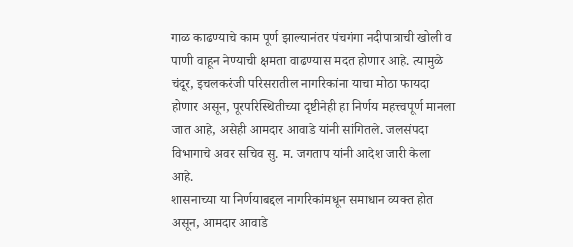गाळ काढण्याचे काम पूर्ण झाल्यानंतर पंचगंगा नदीपात्राची खोली व पाणी वाहून नेण्याची क्षमता वाढण्यास मदत होणार आहे. त्यामुळे चंदूर, इचलकरंजी परिसरातील नागरिकांना याचा मोठा फायदा होणार असून, पूरपरिस्थितीच्या दृष्टीनेही हा निर्णय महत्त्वपूर्ण मानला जात आहे, असेही आमदार आवाडे यांनी सांगितले. जलसंपदा विभागाचे अवर सचिव सु. म. जगताप यांनी आदेश जारी केला आहे.
शासनाच्या या निर्णयाबद्दल नागरिकांमधून समाधान व्यक्त होत असून, आमदार आवाडे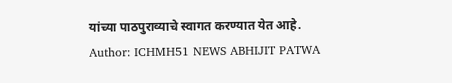यांच्या पाठपुराव्याचे स्वागत करण्यात येत आहे.
Author: ICHMH51 NEWS ABHIJIT PATWA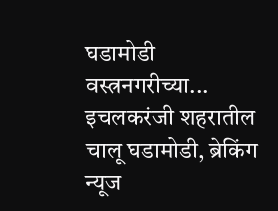घडामोडी वस्त्रनगरीच्या... इचलकरंजी शहरातील चालू घडामोडी, ब्रेकिंग न्यूज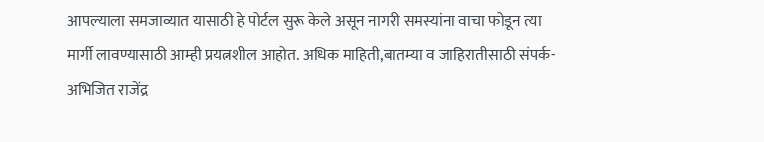आपल्याला समजाव्यात यासाठी हे पोर्टल सुरू केले असून नागरी समस्यांना वाचा फोडून त्या मार्गी लावण्यासाठी आम्ही प्रयत्नशील आहोत. अधिक माहिती,बातम्या व जाहिरातीसाठी संपर्क- अभिजित राजेंद्र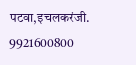पटवा,इचलकरंजी. 9921600800